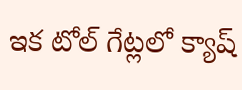ఇక టోల్ గేట్లలో క్యాష్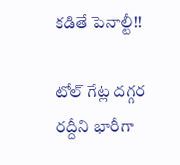కడితే పెనాల్టీ!!

టోల్ గేట్ల దగ్గర రద్దీని భారీగా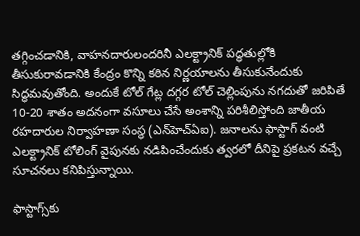తగ్గించడానికి, వాహనదారులందరినీ ఎలక్ట్రానిక్ పద్ధతుల్లోకి తీసుకురావడానికి కేంద్రం కొన్ని కఠిన నిర్ణయాలను తీసుకునేందుకు సిద్ధమవుతోంది. అందుకే టోల్ గేట్ల దగ్గర టోల్ చెల్లింపును నగదుతో జరిపితే 10-20 శాతం అదనంగా వసూలు చేసే అంశాన్ని పరిశీలిస్తోంది జాతీయ రహదారుల నిర్వాహణా సంస్థ (ఎన్‌హెచ్ఏఐ). జనాలను ఫాస్టాగ్ వంటి ఎలక్ట్రానిక్ టోలింగ్ వైపునకు నడిపించేందుకు త్వరలో దీనిపై ప్రకటన వచ్చే సూచనలు కనిపిస్తున్నాయి.

ఫాస్టాగ్స్‌కు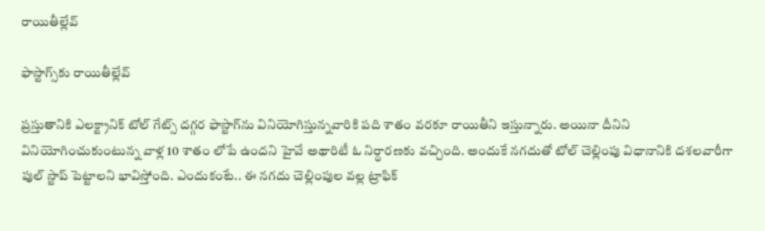రాయితీల్లేవ్

ఫాస్టాగ్స్‌కు రాయితీల్లేవ్

ప్రస్తుతానికి ఎలక్ట్రానిక్ టోల్ గేట్స్ దగ్గర ఫాస్టాగ్‌ను వినియోగిస్తున్నవారికి పది శాతం వరకూ రాయితీని ఇస్తున్నారు. అయినా దీనిని వినియోగించుకుంటున్న వాళ్ల 10 శాతం లోపే ఉందని హైవే అథారిటీ ఓ నిర్ధారణకు వచ్చింది. అందుకే నగదుతో టోల్ చెల్లింపు విధానానికి దశలవారీగా పుల్ స్టాప్ పెట్టాలని భావిస్తోంది. ఎందుకంటే.. ఈ నగదు చెల్లింపుల వల్ల ట్రాఫిక్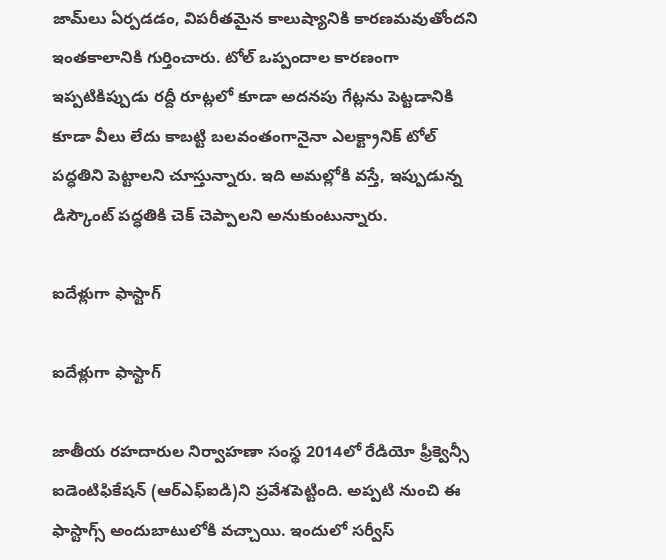జామ్‌లు ఏర్పడడం, విపరీతమైన కాలుష్యానికి కారణమవుతోందని ఇంతకాలానికి గుర్తించారు. టోల్ ఒప్పందాల కారణంగా ఇప్పటికిప్పుడు రద్దీ రూట్లలో కూడా అదనపు గేట్లను పెట్టడానికి కూడా వీలు లేదు కాబట్టి బలవంతంగానైనా ఎలక్ట్రానిక్ టోల్ పద్ధతిని పెట్టాలని చూస్తున్నారు. ఇది అమల్లోకి వస్తే, ఇప్పుడున్న డిస్కౌంట్ పద్ధతికి చెక్ చెప్పాలని అనుకుంటున్నారు.

ఐదేళ్లుగా ఫాస్టాగ్

ఐదేళ్లుగా ఫాస్టాగ్

జాతీయ రహదారుల నిర్వాహణా సంస్థ 2014లో రేడియో ఫ్రీక్వెన్సీ ఐడెంటిఫికేషన్ (ఆర్ఎఫ్ఐడి)ని ప్రవేశపెట్టింది. అప్పటి నుంచి ఈ ఫాస్టాగ్స్ అందుబాటులోకి వచ్చాయి. ఇందులో సర్వీస్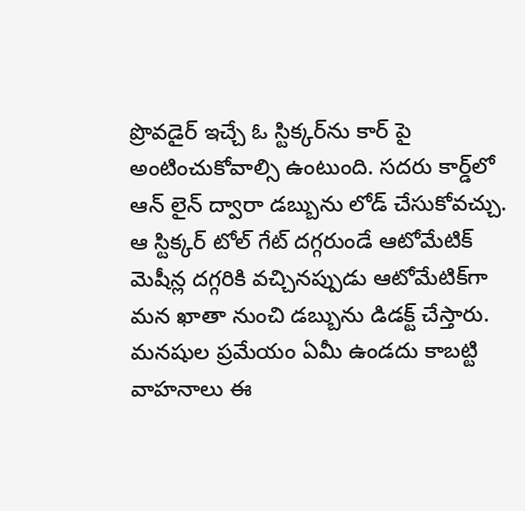ప్రొవడైర్ ఇచ్చే ఓ స్టిక్కర్‌ను కార్ పై అంటించుకోవాల్సి ఉంటుంది. సదరు కార్డ్‌లో ఆన్ లైన్ ద్వారా డబ్బును లోడ్ చేసుకోవచ్చు. ఆ స్టిక్కర్ టోల్ గేట్ దగ్గరుండే ఆటోమేటిక్ మెషీన్ల దగ్గరికి వచ్చినప్పుడు ఆటోమేటిక్‌గా మన ఖాతా నుంచి డబ్బును డిడక్ట్ చేస్తారు. మనషుల ప్రమేయం ఏమీ ఉండదు కాబట్టి వాహనాలు ఈ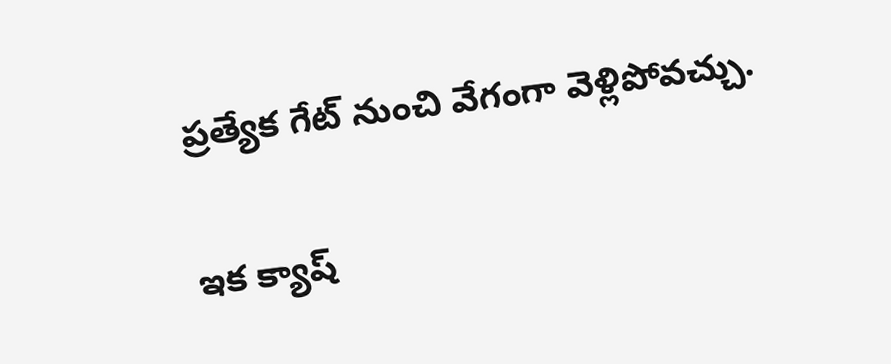ప్రత్యేక గేట్ నుంచి వేగంగా వెళ్లిపోవచ్చు.

ఇక క్యాష్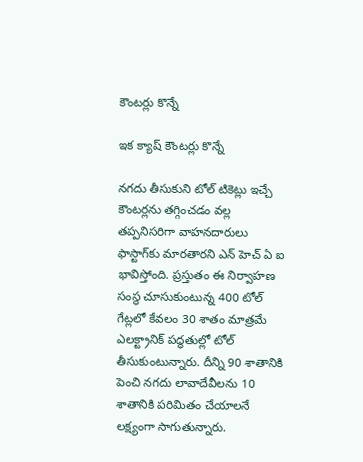కౌంటర్లు కొన్నే

ఇక క్యాష్ కౌంటర్లు కొన్నే

నగదు తీసుకుని టోల్ టికెట్లు ఇచ్చే కౌంటర్లను తగ్గించడం వల్ల తప్పనిసరిగా వాహనదారులు ఫాస్టాగ్‌కు మారతారని ఎన్ హెచ్ ఏ ఐ భావిస్తోంది. ప్రస్తుతం ఈ నిర్వాహణ సంస్థ చూసుకుంటున్న 400 టోల్ గేట్లలో కేవలం 30 శాతం మాత్రమే ఎలక్ట్రానిక్ పద్ధతుల్లో టోల్ తీసుకుంటున్నారు. దీన్ని 90 శాతానికి పెంచి నగదు లావాదేవీలను 10 శాతానికి పరిమితం చేయాలనే లక్ష్యంగా సాగుతున్నారు.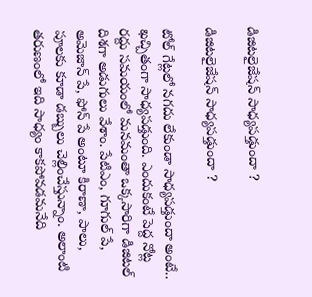డిజిటలైజేషన్ సాధ్యపడ్తుందా ?

డిజిటలైజేషన్ సాధ్యపడ్తుందా ?

టోల్ గేట్లలో నగదు లేకుండా సాధ్యపడ్తుందా అంటే.. ఖచ్చితంగా సాధ్యపడ్తుంది. ఎందుకంటే పెద్ద నోట్ల రద్దు సమయంలో మనమంతా ఒక్కసారిగా డిజిటల్ దిశగా అడుగులు వేశాం. పేటిఎం, గూగుల్ పే, అమెజాన్ పే, ఫోన్ పే అంటూ కిరాణా, పాలు, పూలకు కూడా డబ్బులు చెల్లించేస్తున్నాం. అలాంటి తరుణంలో ఇది సాధ్యం కాకపోవడమనేది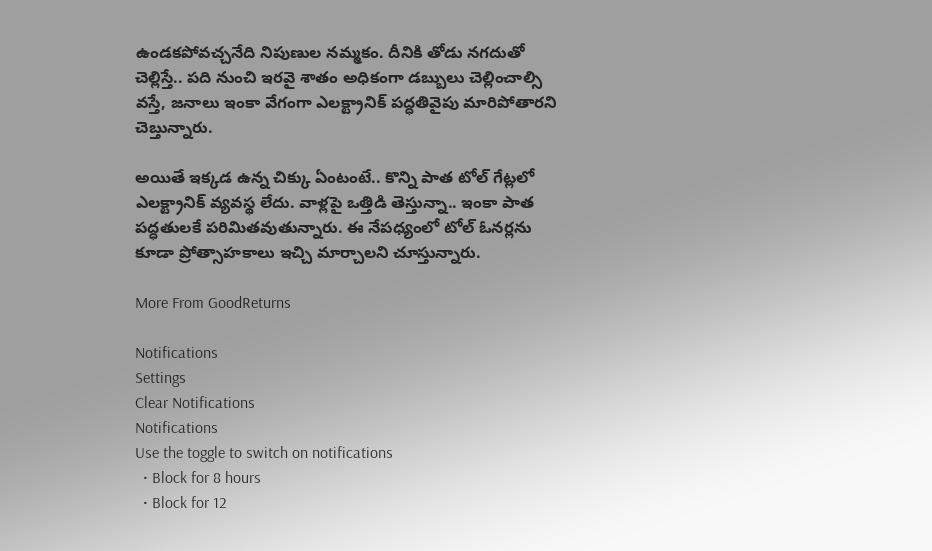ఉండకపోవచ్చనేది నిపుణుల నమ్మకం. దీనికి తోడు నగదుతో చెల్లిస్తే.. పది నుంచి ఇరవై శాతం అధికంగా డబ్బులు చెల్లించాల్సి వస్తే, జనాలు ఇంకా వేగంగా ఎలక్ట్రానిక్ పద్ధతివైపు మారిపోతారని చెబ్తున్నారు.

అయితే ఇక్కడ ఉన్న చిక్కు ఏంటంటే.. కొన్ని పాత టోల్ గేట్లలో ఎలక్ట్రానిక్ వ్యవస్థ లేదు. వాళ్లపై ఒత్తిడి తెస్తున్నా.. ఇంకా పాత పద్ధతులకే పరిమితవుతున్నారు. ఈ నేపధ్యంలో టోల్ ఓనర్లను కూడా ప్రోత్సాహకాలు ఇచ్చి మార్చాలని చూస్తున్నారు.

More From GoodReturns

Notifications
Settings
Clear Notifications
Notifications
Use the toggle to switch on notifications
  • Block for 8 hours
  • Block for 12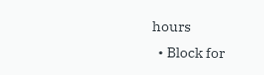hours
  • Block for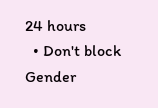24 hours
  • Don't block
Gender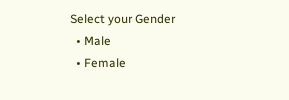Select your Gender
  • Male
  • Female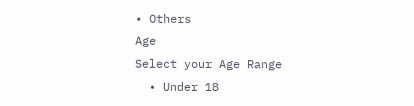• Others
Age
Select your Age Range
  • Under 18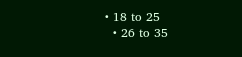• 18 to 25
  • 26 to 35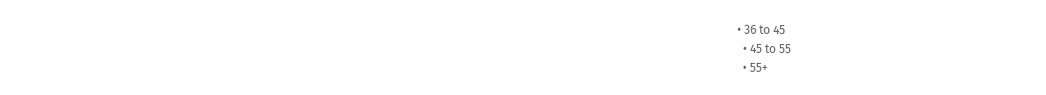• 36 to 45
  • 45 to 55
  • 55+